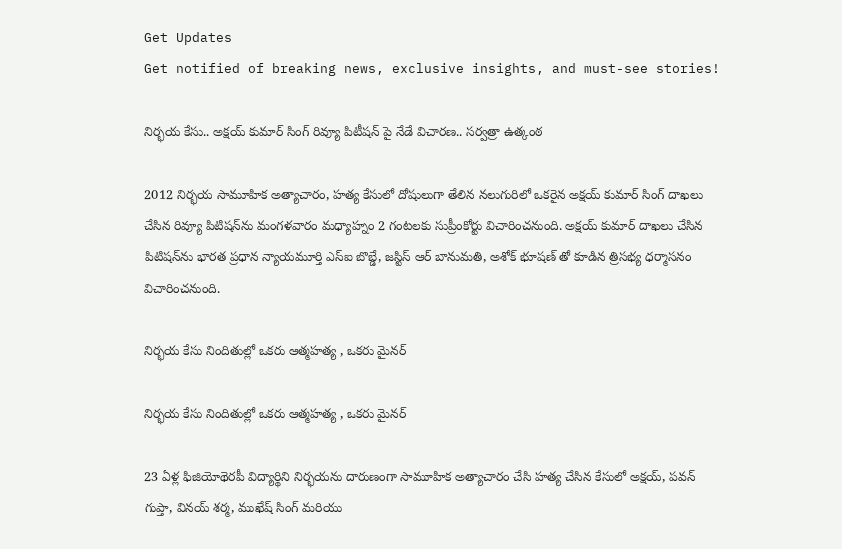Get Updates
Get notified of breaking news, exclusive insights, and must-see stories!

నిర్భయ కేసు.. అక్షయ్ కుమార్ సింగ్ రివ్యూ పిటీషన్ పై నేడే విచారణ.. సర్వత్రా ఉత్కంఠ

2012 నిర్భయ సామూహిక అత్యాచారం, హత్య కేసులో దోషులుగా తేలిన నలుగురిలో ఒకరైన అక్షయ్ కుమార్ సింగ్ దాఖలు చేసిన రివ్యూ పిటిషన్‌ను మంగళవారం మధ్యాహ్నం 2 గంటలకు సుప్రీంకోర్టు విచారించనుంది. అక్షయ్ కుమార్ దాఖలు చేసిన పిటిషన్‌ను భారత ప్రధాన న్యాయమూర్తి ఎస్‌ఐ బొబ్డే, జస్టిస్ ఆర్ బానుమతి, అశోక్ భూషణ్ తో కూడిన త్రిసభ్య ధర్మాసనం విచారించనుంది.

నిర్భయ కేసు నిందితుల్లో ఒకరు ఆత్మహత్య , ఒకరు మైనర్

నిర్భయ కేసు నిందితుల్లో ఒకరు ఆత్మహత్య , ఒకరు మైనర్

23 ఏళ్ల ఫిజియోథెరపీ విద్యార్థిని నిర్భయను దారుణంగా సామూహిక అత్యాచారం చేసి హత్య చేసిన కేసులో అక్షయ్, పవన్ గుప్తా, వినయ్ శర్మ, ముఖేష్ సింగ్ మరియు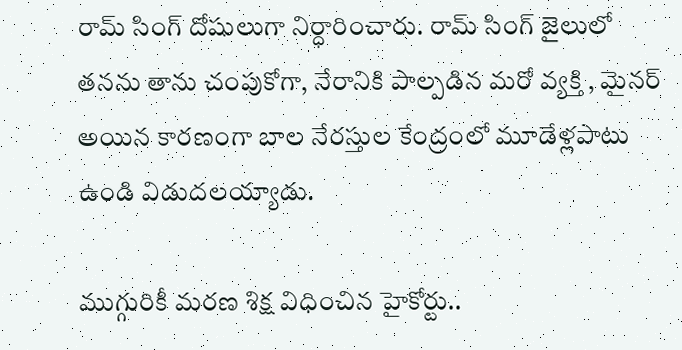రామ్ సింగ్ దోషులుగా నిర్ధారించారు. రామ్ సింగ్ జైలులో తనను తాను చంపుకోగా, నేరానికి పాల్పడిన మరో వ్యక్తి , మైనర్ అయిన కారణంగా బాల నేరస్తుల కేంద్రంలో మూడేళ్లపాటు ఉండి విడుదలయ్యాడు.

ముగ్గురికీ మరణ శిక్ష విధించిన హైకోర్టు..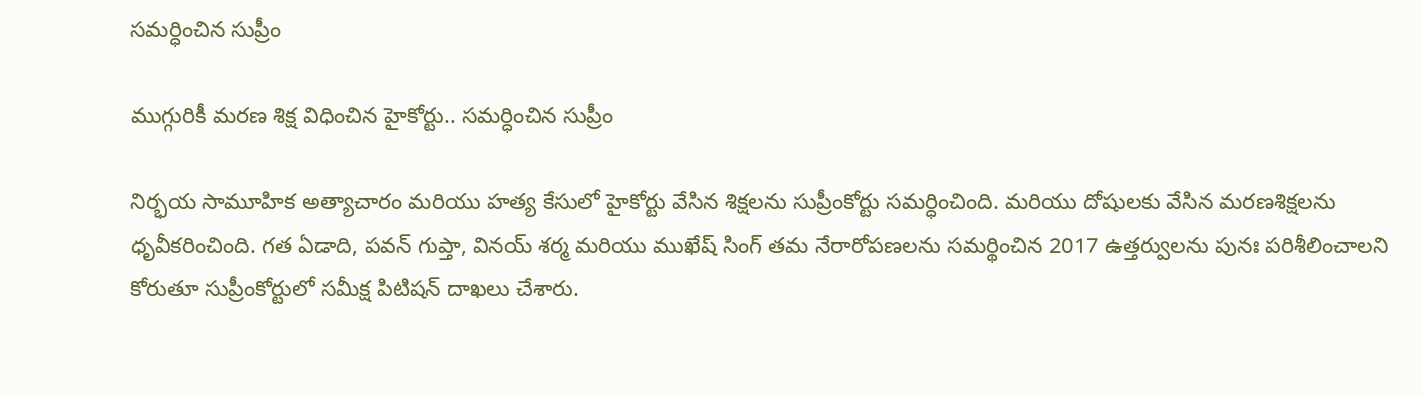సమర్ధించిన సుప్రీం

ముగ్గురికీ మరణ శిక్ష విధించిన హైకోర్టు.. సమర్ధించిన సుప్రీం

నిర్భయ సామూహిక అత్యాచారం మరియు హత్య కేసులో హైకోర్టు వేసిన శిక్షలను సుప్రీంకోర్టు సమర్ధించింది. మరియు దోషులకు వేసిన మరణశిక్షలను ధృవీకరించింది. గత ఏడాది, పవన్ గుప్తా, వినయ్ శర్మ మరియు ముఖేష్ సింగ్ తమ నేరారోపణలను సమర్థించిన 2017 ఉత్తర్వులను పునః పరిశీలించాలని కోరుతూ సుప్రీంకోర్టులో సమీక్ష పిటిషన్ దాఖలు చేశారు.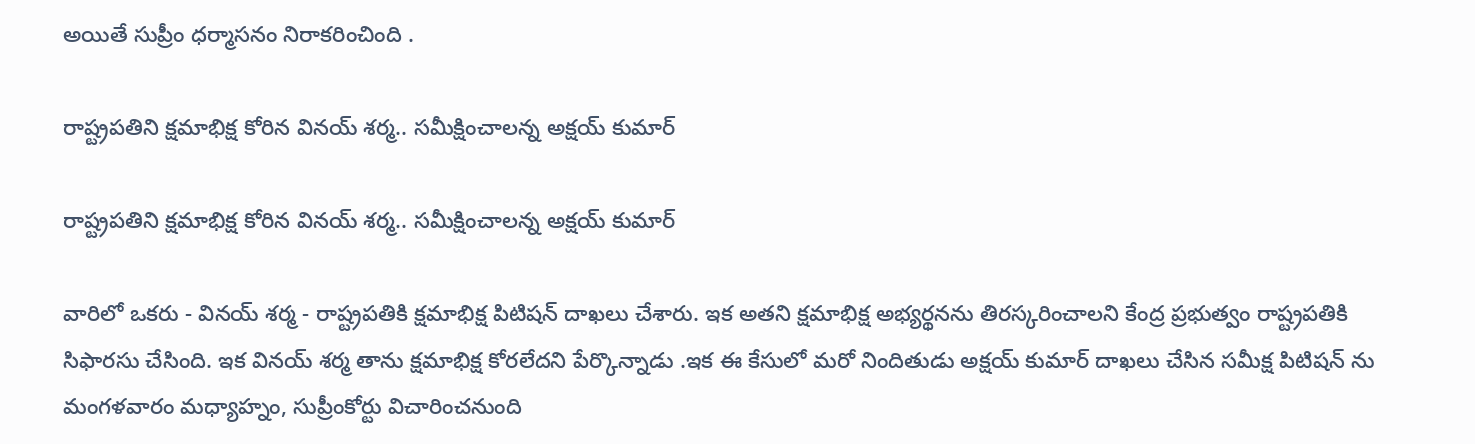అయితే సుప్రీం ధర్మాసనం నిరాకరించింది .

రాష్ట్రపతిని క్షమాభిక్ష కోరిన వినయ్ శర్మ.. సమీక్షించాలన్న అక్షయ్ కుమార్

రాష్ట్రపతిని క్షమాభిక్ష కోరిన వినయ్ శర్మ.. సమీక్షించాలన్న అక్షయ్ కుమార్

వారిలో ఒకరు - వినయ్ శర్మ - రాష్ట్రపతికి క్షమాభిక్ష పిటిషన్ దాఖలు చేశారు. ఇక అతని క్షమాభిక్ష అభ్యర్థనను తిరస్కరించాలని కేంద్ర ప్రభుత్వం రాష్ట్రపతికి సిఫారసు చేసింది. ఇక వినయ్ శర్మ తాను క్షమాభిక్ష కోరలేదని పేర్కొన్నాడు .ఇక ఈ కేసులో మరో నిందితుడు అక్షయ్ కుమార్ దాఖలు చేసిన సమీక్ష పిటిషన్ ను మంగళవారం మధ్యాహ్నం, సుప్రీంకోర్టు విచారించనుంది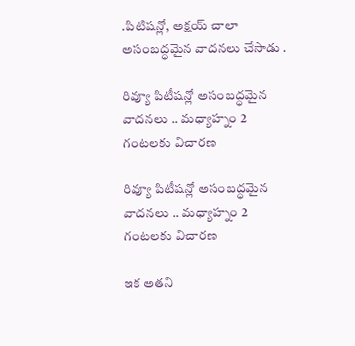.పిటిషన్లో, అక్షయ్ చాలా అసంబద్ధమైన వాదనలు చేసాడు .

రివ్యూ పిటీషన్లో అసంబద్ధమైన వాదనలు .. మధ్యాహ్నం 2 గంటలకు విచారణ

రివ్యూ పిటీషన్లో అసంబద్ధమైన వాదనలు .. మధ్యాహ్నం 2 గంటలకు విచారణ

ఇక అతని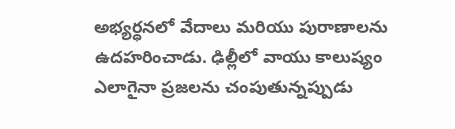అభ్యర్ధనలో వేదాలు మరియు పురాణాలను ఉదహరించాడు. ఢిల్లీలో వాయు కాలుష్యం ఎలాగైనా ప్రజలను చంపుతున్నప్పుడు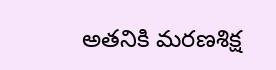అతనికి మరణశిక్ష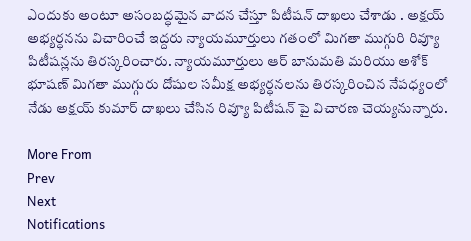ఎందుకు అంటూ అసంబద్ధమైన వాదన చేస్తూ పిటీషన్ దాఖలు చేశాడు . అక్షయ్ అభ్యర్ధనను విచారించే ఇద్దరు న్యాయమూర్తులు గతంలో మిగతా ముగ్గురి రివ్యూ పిటీషన్లను తిరస్కరించారు. న్యాయమూర్తులు ఆర్ బానుమతి మరియు అశోక్ భూషణ్ మిగతా ముగ్గురు దోషుల సమీక్ష అభ్యర్ధనలను తిరస్కరించిన నేపధ్యంలో నేడు అక్షయ్ కుమార్ దాఖలు చేసిన రివ్యూ పిటీషన్ పై విచారణ చెయ్యనున్నారు.

More From
Prev
Next
Notifications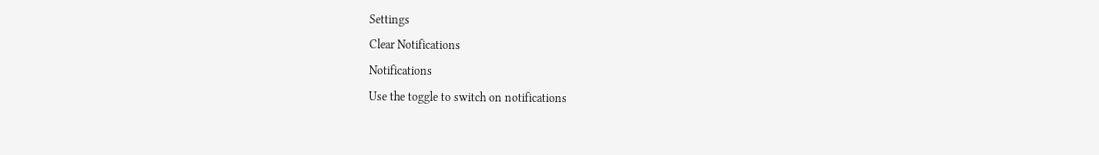Settings
Clear Notifications
Notifications
Use the toggle to switch on notifications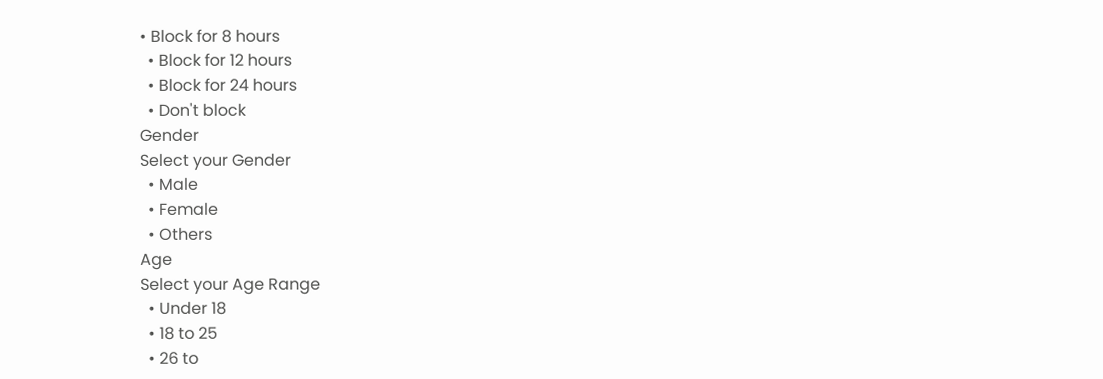• Block for 8 hours
  • Block for 12 hours
  • Block for 24 hours
  • Don't block
Gender
Select your Gender
  • Male
  • Female
  • Others
Age
Select your Age Range
  • Under 18
  • 18 to 25
  • 26 to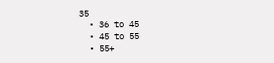35
  • 36 to 45
  • 45 to 55
  • 55+